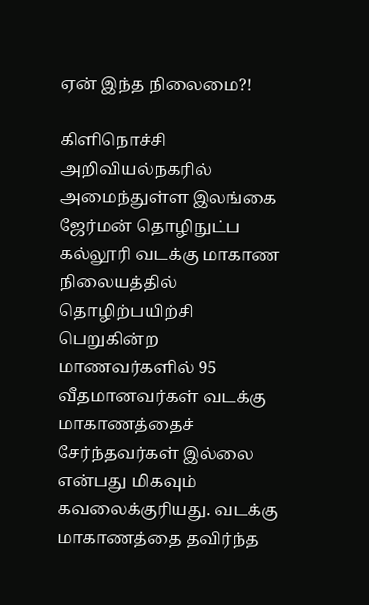ஏன் இந்த நிலைமை?!

கிளிநொச்சி அறிவியல்நகரில் அமைந்துள்ள இலங்கை ஜேர்மன் தொழிநுட்ப கல்லூரி வடக்கு மாகாண நிலையத்தில் தொழிற்பயிற்சி பெறுகின்ற மாணவர்களில் 95 வீதமானவர்கள் வடக்கு மாகாணத்தைச் சேர்ந்தவர்கள் இல்லை என்பது மிகவும் கவலைக்குரியது. வடக்கு மாகாணத்தை தவிர்ந்த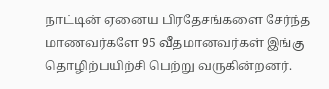நாட்டின் ஏனைய பிரதேசங்களை சேர்ந்த மாணவர்களே 95 வீதமானவர்கள் இங்கு தொழிற்பயிற்சி பெற்று வருகின்றனர்.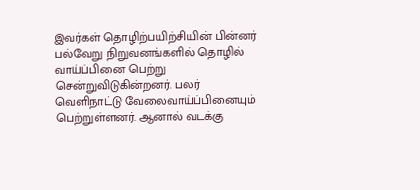இவர்கள் தொழிற்பயிற்சியின் பின்னர் பல்வேறு நிறுவனங்களில் தொழில் வாய்ப்பினை பெற்று சென்றுவிடுகின்றனர். பலர் வெளிநாட்டு வேலைவாய்ப்பினையும் பெற்றுள்ளனர். ஆனால் வடக்கு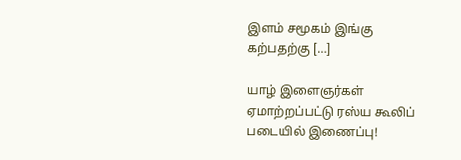இளம் சமூகம் இங்கு கற்பதற்கு […]

யாழ் இளைஞர்கள் ஏமாற்றப்பட்டு ரஸ்ய கூலிப் படையில் இணைப்பு!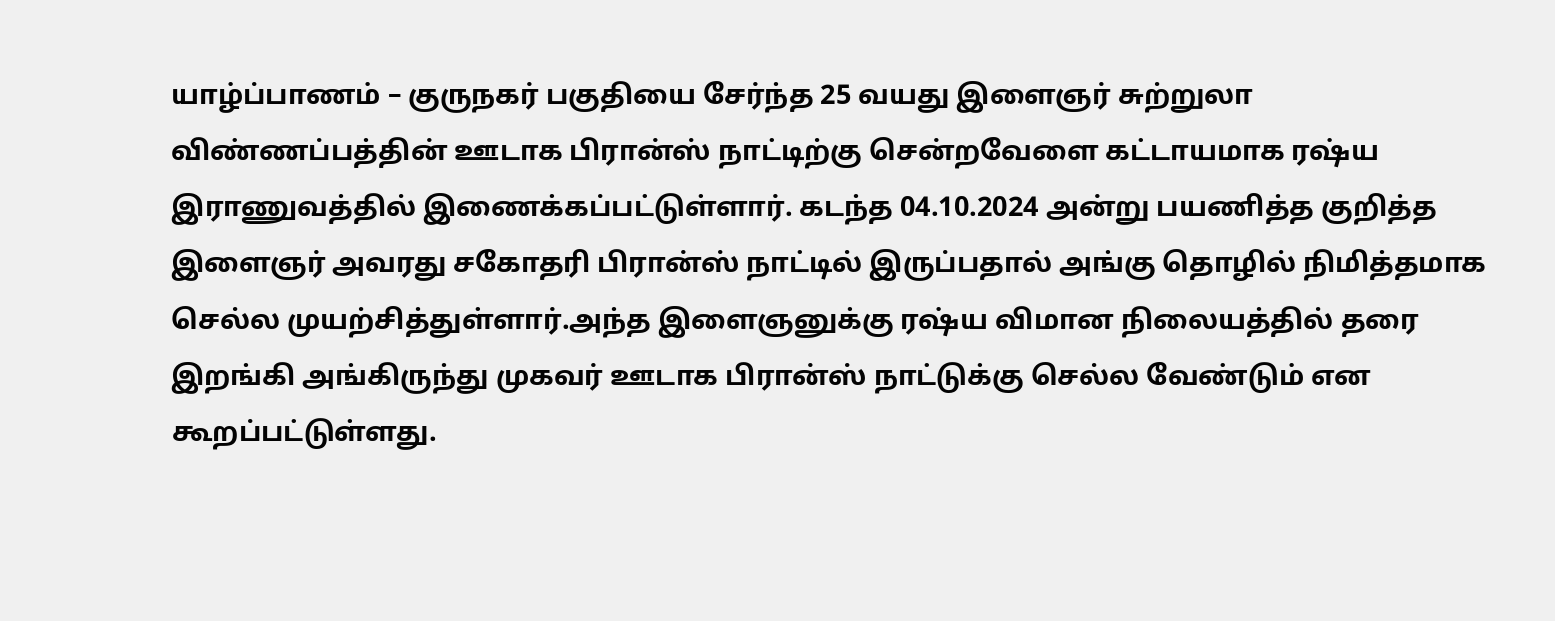யாழ்ப்பாணம் – குருநகர் பகுதியை சேர்ந்த 25 வயது இளைஞர் சுற்றுலா விண்ணப்பத்தின் ஊடாக பிரான்ஸ் நாட்டிற்கு சென்றவேளை கட்டாயமாக ரஷ்ய இராணுவத்தில் இணைக்கப்பட்டுள்ளார். கடந்த 04.10.2024 அன்று பயணித்த குறித்த இளைஞர் அவரது சகோதரி பிரான்ஸ் நாட்டில் இருப்பதால் அங்கு தொழில் நிமித்தமாக செல்ல முயற்சித்துள்ளார்.அந்த இளைஞனுக்கு ரஷ்ய விமான நிலையத்தில் தரை இறங்கி அங்கிருந்து முகவர் ஊடாக பிரான்ஸ் நாட்டுக்கு செல்ல வேண்டும் என கூறப்பட்டுள்ளது.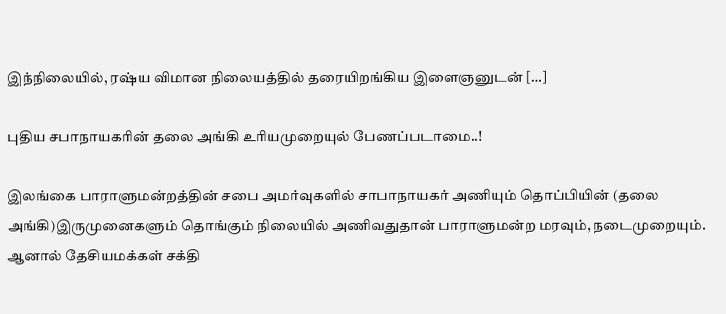இந்நிலையில், ரஷ்ய விமான நிலையத்தில் தரையிறங்கிய இளைஞனுடன் […]

புதிய சபாநாயகரின் தலை அங்கி உரியமுறையுல் பேணப்படாமை..!

இலங்கை பாராளுமன்றத்தின் சபை அமர்வுகளில் சாபாநாயகர் அணியும் தொப்பியின் (தலை அங்கி)இருமுனைகளும் தொங்கும் நிலையில் அணிவதுதான் பாராளுமன்ற மரவும், நடைமுறையும். ஆனால் தேசியமக்கள் சக்தி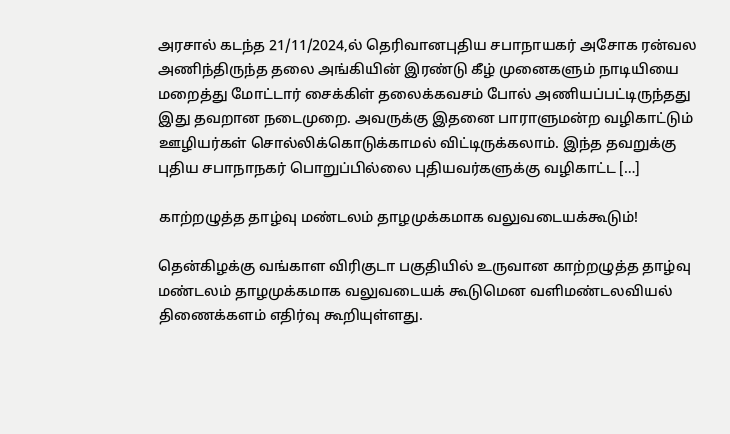அரசால் கடந்த 21/11/2024,ல் தெரிவானபுதிய சபாநாயகர் அசோக ரன்வல அணிந்திருந்த தலை அங்கியின் இரண்டு கீழ் முனைகளும் நாடியியை மறைத்து மோட்டார் சைக்கிள் தலைக்கவசம் போல் அணியப்பட்டிருந்தது இது தவறான நடைமுறை. அவருக்கு இதனை பாராளுமன்ற வழிகாட்டும் ஊழியர்கள் சொல்லிக்கொடுக்காமல் விட்டிருக்கலாம். இந்த தவறுக்கு புதிய சபாநாநகர் பொறுப்பில்லை புதியவர்களுக்கு வழிகாட்ட […]

காற்றழுத்த தாழ்வு மண்டலம் தாழமுக்கமாக வலுவடையக்கூடும்!

தென்கிழக்கு வங்காள விரிகுடா பகுதியில் உருவான காற்றழுத்த தாழ்வு மண்டலம் தாழமுக்கமாக வலுவடையக் கூடுமென வளிமண்டலவியல் திணைக்களம் எதிர்வு கூறியுள்ளது.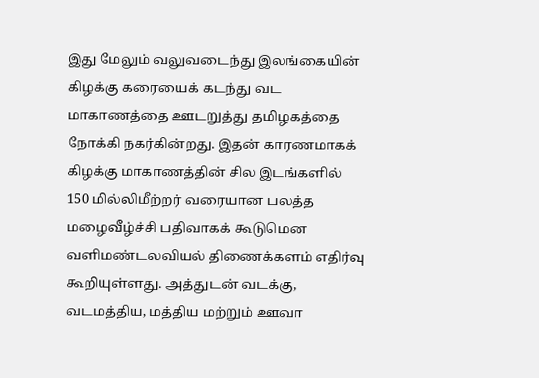இது மேலும் வலுவடைந்து இலங்கையின் கிழக்கு கரையைக் கடந்து வட மாகாணத்தை ஊடறுத்து தமிழகத்தை நோக்கி நகர்கின்றது. இதன் காரணமாகக் கிழக்கு மாகாணத்தின் சில இடங்களில் 150 மில்லிமீற்றர் வரையான பலத்த மழைவீழ்ச்சி பதிவாகக் கூடுமென வளிமண்டலவியல் திணைக்களம் எதிர்வு கூறியுள்ளது. அத்துடன் வடக்கு, வடமத்திய, மத்திய மற்றும் ஊவா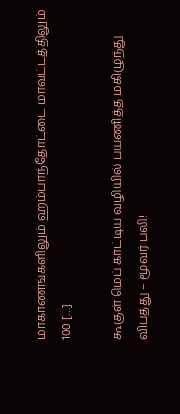மாகாணங்களிலும் ஹம்பாந்தோட்டை மாவட்டத்திலும் 100 […]

கூகுள் மெப் காட்டிய வழியில் பயணித்த மகிழுந்து விபத்து – மூவர் பலி!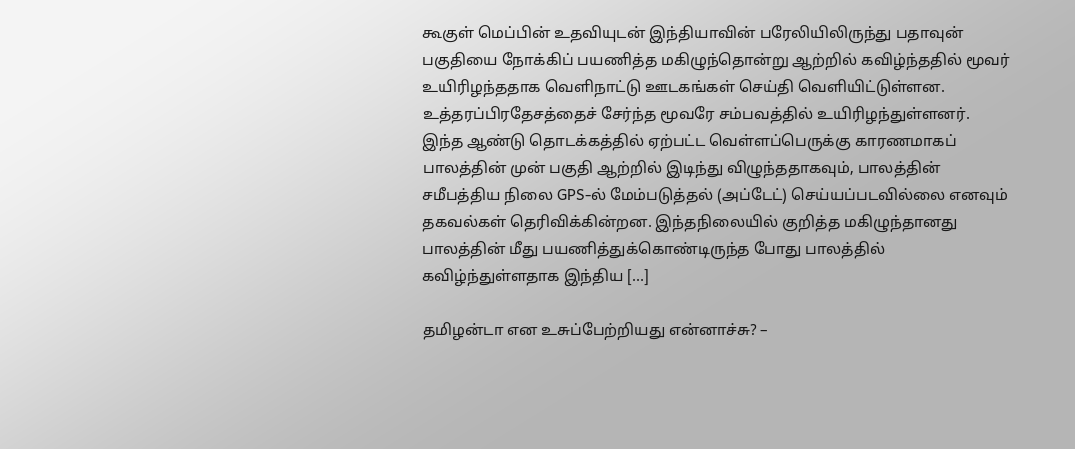கூகுள் மெப்பின் உதவியுடன் இந்தியாவின் பரேலியிலிருந்து பதாவுன் பகுதியை நோக்கிப் பயணித்த மகிழுந்தொன்று ஆற்றில் கவிழ்ந்ததில் மூவர் உயிரிழந்ததாக வெளிநாட்டு ஊடகங்கள் செய்தி வெளியிட்டுள்ளன. உத்தரப்பிரதேசத்தைச் சேர்ந்த மூவரே சம்பவத்தில் உயிரிழந்துள்ளனர். இந்த ஆண்டு தொடக்கத்தில் ஏற்பட்ட வெள்ளப்பெருக்கு காரணமாகப் பாலத்தின் முன் பகுதி ஆற்றில் இடிந்து விழுந்ததாகவும், பாலத்தின் சமீபத்திய நிலை GPS-ல் மேம்படுத்தல் (அப்டேட்) செய்யப்படவில்லை எனவும் தகவல்கள் தெரிவிக்கின்றன. இந்தநிலையில் குறித்த மகிழுந்தானது பாலத்தின் மீது பயணித்துக்கொண்டிருந்த போது பாலத்தில் கவிழ்ந்துள்ளதாக இந்திய […]

தமிழன்டா என உசுப்பேற்றியது என்னாச்சு? –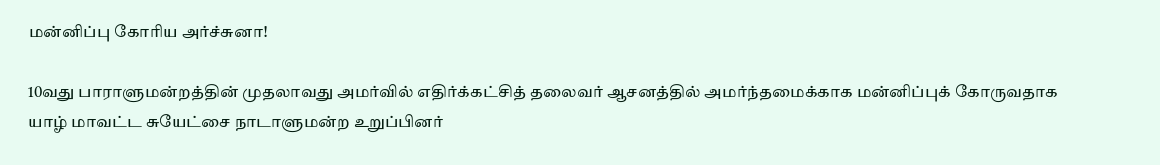மன்னிப்பு கோரிய அர்ச்சுனா!

10வது பாராளுமன்றத்தின் முதலாவது அமர்வில் எதிர்க்கட்சித் தலைவர் ஆசனத்தில் அமர்ந்தமைக்காக மன்னிப்புக் கோருவதாக யாழ் மாவட்ட சுயேட்சை நாடாளுமன்ற உறுப்பினர்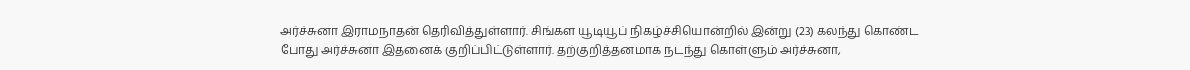அர்ச்சுனா இராமநாதன் தெரிவித்துள்ளார். சிங்கள யூடியூப் நிகழ்ச்சியொன்றில் இன்று (23) கலந்து கொண்ட போது அர்ச்சுனா இதனைக் குறிப்பிட்டுள்ளார். தற்குறித்தனமாக நடந்து கொள்ளும் அர்ச்சுனா,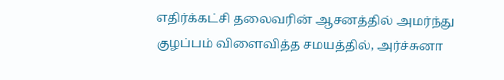எதிர்க்கட்சி தலைவரின் ஆசனத்தில் அமர்ந்து குழப்பம் விளைவித்த சமயத்தில், அர்ச்சுனா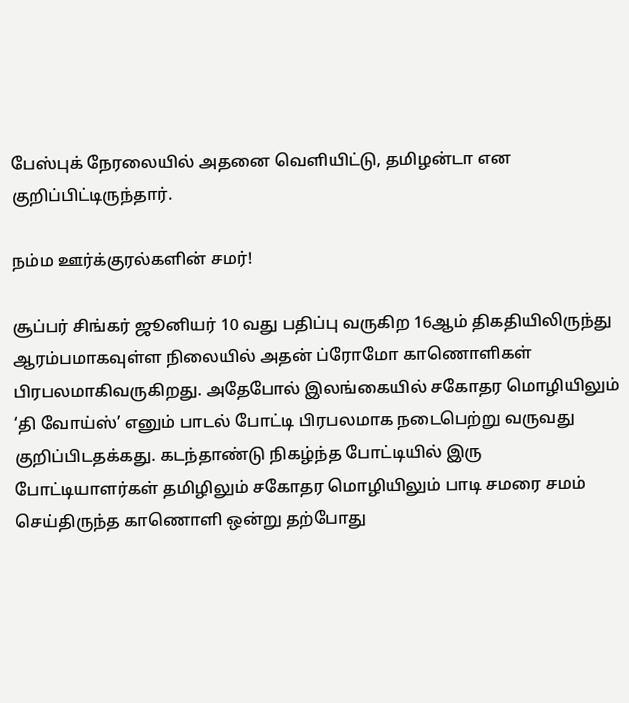பேஸ்புக் நேரலையில் அதனை வெளியிட்டு, தமிழன்டா என குறிப்பிட்டிருந்தார்.

நம்ம ஊர்க்குரல்களின் சமர்!

சூப்பர் சிங்கர் ஜூனியர் 10 வது பதிப்பு வருகிற 16ஆம் திகதியிலிருந்து ஆரம்பமாகவுள்ள நிலையில் அதன் ப்ரோமோ காணொளிகள் பிரபலமாகிவருகிறது. அதேபோல் இலங்கையில் சகோதர மொழியிலும் ‘தி வோய்ஸ்’ எனும் பாடல் போட்டி பிரபலமாக நடைபெற்று வருவது குறிப்பிடதக்கது. கடந்தாண்டு நிகழ்ந்த போட்டியில் இரு போட்டியாளர்கள் தமிழிலும் சகோதர மொழியிலும் பாடி சமரை சமம் செய்திருந்த காணொளி ஒன்று தற்போது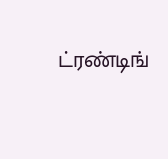ட்ரண்டிங்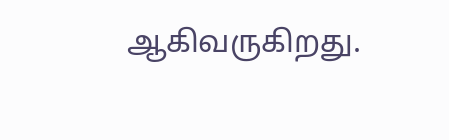ஆகிவருகிறது.